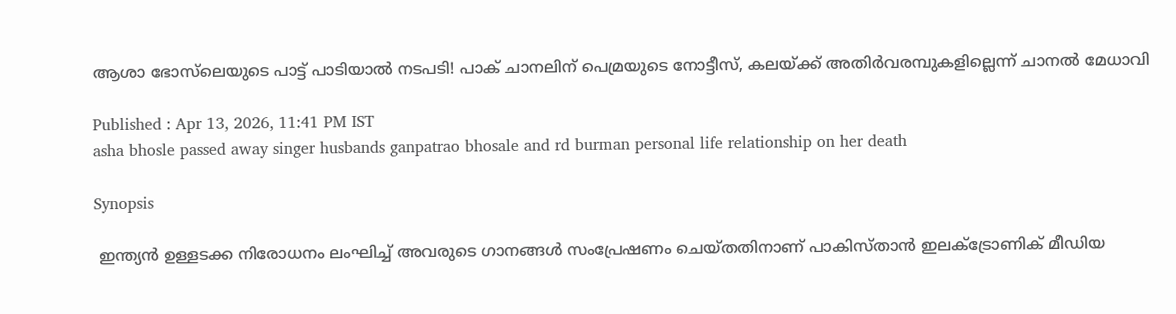ആശാ ഭോസ്‌ലെയുടെ പാട്ട് പാടിയാൽ നടപടി! പാക് ചാനലിന് പെമ്രയുടെ നോട്ടീസ്, കലയ്ക്ക് അതിർവരമ്പുകളില്ലെന്ന് ചാനൽ മേധാവി

Published : Apr 13, 2026, 11:41 PM IST
asha bhosle passed away singer husbands ganpatrao bhosale and rd burman personal life relationship on her death

Synopsis

 ഇന്ത്യൻ ഉള്ളടക്ക നിരോധനം ലംഘിച്ച് അവരുടെ ഗാനങ്ങൾ സംപ്രേഷണം ചെയ്തതിനാണ് പാകിസ്താൻ ഇലക്ട്രോണിക് മീഡിയ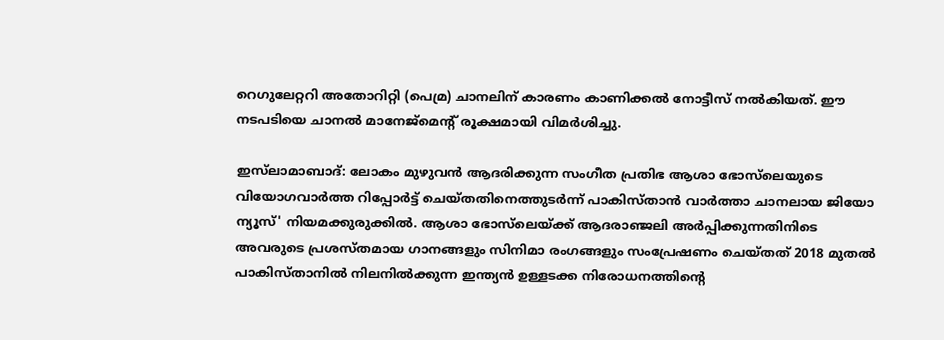റെഗുലേറ്ററി അതോറിറ്റി (പെമ്ര) ചാനലിന് കാരണം കാണിക്കൽ നോട്ടീസ് നൽകിയത്. ഈ നടപടിയെ ചാനൽ മാനേജ്മെൻ്റ് രൂക്ഷമായി വിമർശിച്ചു.

ഇസ്‌ലാമാബാദ്: ലോകം മുഴുവൻ ആദരിക്കുന്ന സംഗീത പ്രതിഭ ആശാ ഭോസ്‌ലെയുടെ വിയോഗവാർത്ത റിപ്പോർട്ട് ചെയ്തതിനെത്തുടർന്ന് പാകിസ്താൻ വാർത്താ ചാനലായ ജിയോ ന്യൂസ്' നിയമക്കുരുക്കിൽ. ആശാ ഭോസ്‌ലെയ്ക്ക് ആദരാഞ്ജലി അർപ്പിക്കുന്നതിനിടെ അവരുടെ പ്രശസ്തമായ ഗാനങ്ങളും സിനിമാ രംഗങ്ങളും സംപ്രേഷണം ചെയ്തത് 2018 മുതൽ പാകിസ്താനിൽ നിലനിൽക്കുന്ന ഇന്ത്യൻ ഉള്ളടക്ക നിരോധനത്തിന്റെ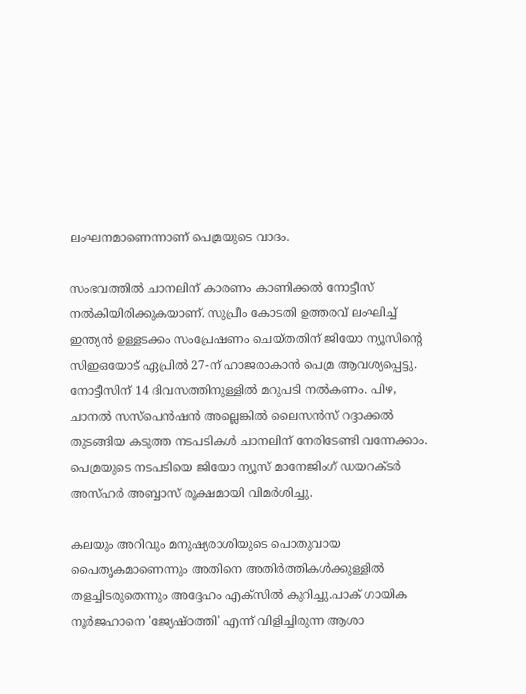ലംഘനമാണെന്നാണ് പെമ്രയുടെ വാദം.

സംഭവത്തിൽ ചാനലിന് കാരണം കാണിക്കൽ നോട്ടീസ് നൽകിയിരിക്കുകയാണ്. സുപ്രീം കോടതി ഉത്തരവ് ലംഘിച്ച് ഇന്ത്യൻ ഉള്ളടക്കം സംപ്രേഷണം ചെയ്തതിന് ജിയോ ന്യൂസിന്റെ സിഇഒയോട് ഏപ്രിൽ 27-ന് ഹാജരാകാൻ പെമ്ര ആവശ്യപ്പെട്ടു. നോട്ടീസിന് 14 ദിവസത്തിനുള്ളിൽ മറുപടി നൽകണം. പിഴ, ചാനൽ സസ്പെൻഷൻ അല്ലെങ്കിൽ ലൈസൻസ് റദ്ദാക്കൽ തുടങ്ങിയ കടുത്ത നടപടികൾ ചാനലിന് നേരിടേണ്ടി വന്നേക്കാം. പെമ്രയുടെ നടപടിയെ ജിയോ ന്യൂസ് മാനേജിംഗ് ഡയറക്ടർ അസ്ഹർ അബ്ബാസ് രൂക്ഷമായി വിമർശിച്ചു.

കലയും അറിവും മനുഷ്യരാശിയുടെ പൊതുവായ പൈതൃകമാണെന്നും അതിനെ അതിർത്തികൾക്കുള്ളിൽ തളച്ചിടരുതെന്നും അദ്ദേഹം എക്സിൽ കുറിച്ചു.പാക് ഗായിക നൂർജഹാനെ 'ജ്യേഷ്ഠത്തി' എന്ന് വിളിച്ചിരുന്ന ആശാ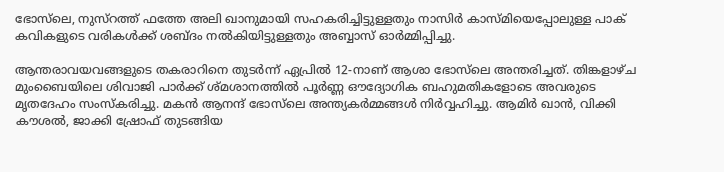ഭോസ്‌ലെ, നുസ്‌റത്ത് ഫത്തേ അലി ഖാനുമായി സഹകരിച്ചിട്ടുള്ളതും നാസിർ കാസ്മിയെപ്പോലുള്ള പാക് കവികളുടെ വരികൾക്ക് ശബ്ദം നൽകിയിട്ടുള്ളതും അബ്ബാസ് ഓർമ്മിപ്പിച്ചു.

ആന്തരാവയവങ്ങളുടെ തകരാറിനെ തുടര്‍ന്ന് ഏപ്രിൽ 12-നാണ് ആശാ ഭോസ്‌ലെ അന്തരിച്ചത്. തിങ്കളാഴ്ച മുംബൈയിലെ ശിവാജി പാർക്ക് ശ്മശാനത്തിൽ പൂർണ്ണ ഔദ്യോഗിക ബഹുമതികളോടെ അവരുടെ മൃതദേഹം സംസ്കരിച്ചു. മകൻ ആനന്ദ് ഭോസ്‌ലെ അന്ത്യകർമ്മങ്ങൾ നിർവ്വഹിച്ചു. ആമിർ ഖാൻ, വിക്കി കൗശൽ, ജാക്കി ഷ്രോഫ് തുടങ്ങിയ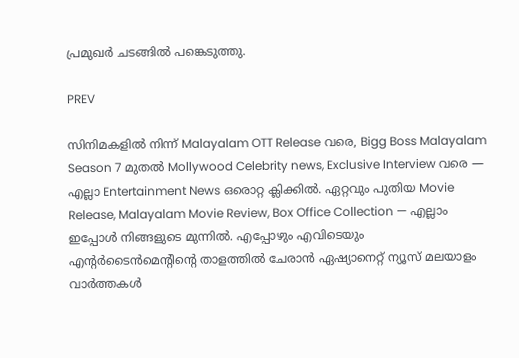പ്രമുഖർ ചടങ്ങിൽ പങ്കെടുത്തു.

PREV

സിനിമകളിൽ നിന്ന് Malayalam OTT Release വരെ, Bigg Boss Malayalam Season 7 മുതൽ Mollywood Celebrity news, Exclusive Interview വരെ — എല്ലാ Entertainment News ഒരൊറ്റ ക്ലിക്കിൽ. ഏറ്റവും പുതിയ Movie Release, Malayalam Movie Review, Box Office Collection — എല്ലാം ഇപ്പോൾ നിങ്ങളുടെ മുന്നിൽ. എപ്പോഴും എവിടെയും എന്റർടൈൻമെന്റിന്റെ താളത്തിൽ ചേരാൻ ഏഷ്യാനെറ്റ് ന്യൂസ് മലയാളം വാർത്തകൾ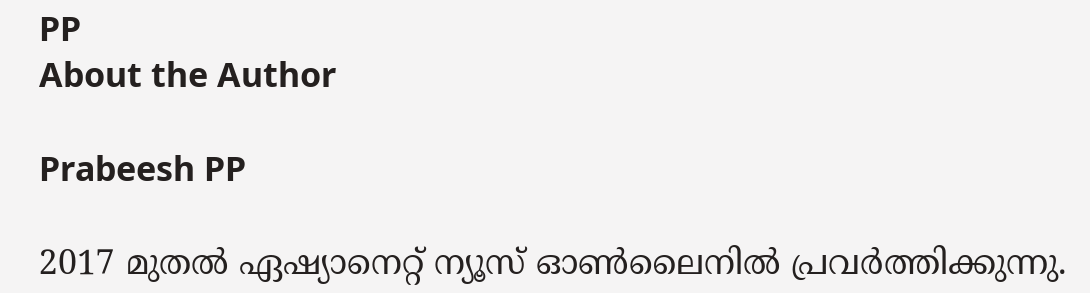PP
About the Author

Prabeesh PP

2017 മുതല്‍ ഏഷ്യാനെറ്റ് ന്യൂസ് ഓണ്‍ലൈനില്‍ പ്രവര്‍ത്തിക്കുന്നു.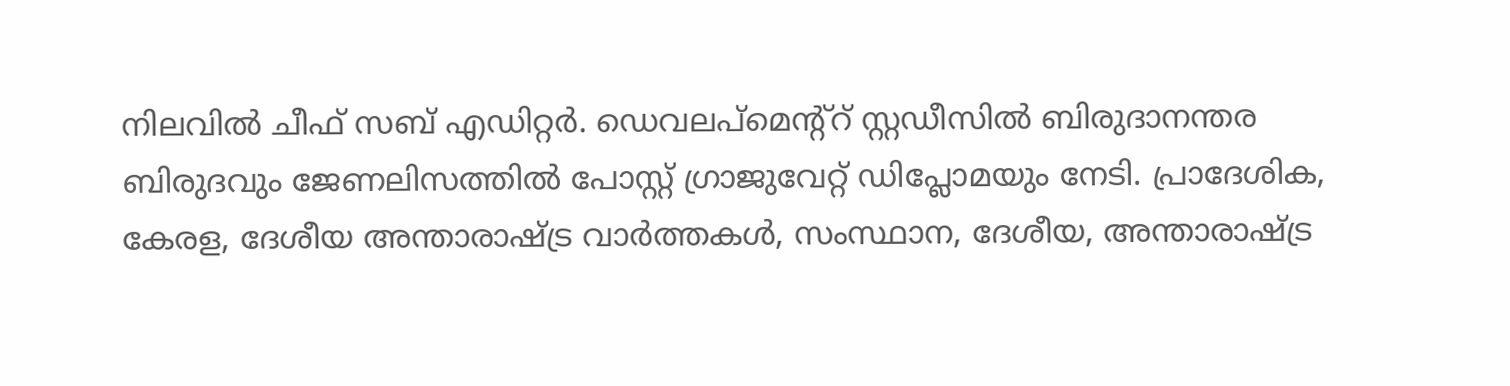നിലവില്‍ ചീഫ് സബ് എഡിറ്റര്‍. ഡെവലപ്മെന്റ്റ് സ്റ്റഡീസിൽ ബിരുദാനന്തര ബിരുദവും ജേണലിസത്തില്‍ പോസ്റ്റ് ഗ്രാജുവേറ്റ് ഡിപ്ലോമയും നേടി. പ്രാദേശിക, കേരള, ദേശീയ അന്താരാഷ്ട്ര വാർത്തകൾ, സംസ്ഥാന, ദേശീയ, അന്താരാഷ്ട്ര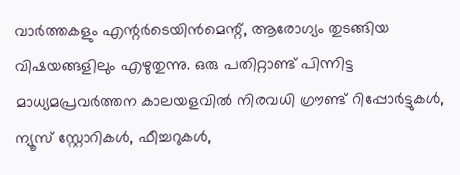വാര്‍ത്തകളും എന്റര്‍ടെയിന്‍മെന്റ്, ആരോഗ്യം തുടങ്ങിയ വിഷയങ്ങളിലും എഴുതുന്നു. ഒരു പതിറ്റാണ്ട് പിന്നിട്ട മാധ്യമപ്രവര്‍ത്തന കാലയളവില്‍ നിരവധി ഗ്രൗണ്ട് റിപ്പോര്‍ട്ടുകള്‍, ന്യൂസ് സ്റ്റോറികള്‍, ഫീച്ചറുകള്‍,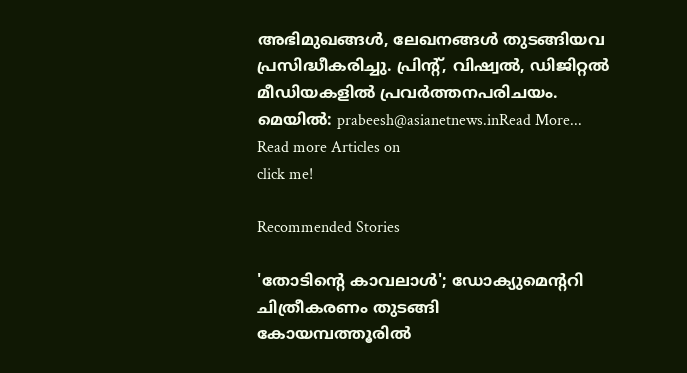അഭിമുഖങ്ങള്‍, ലേഖനങ്ങള്‍ തുടങ്ങിയവ പ്രസിദ്ധീകരിച്ചു. പ്രിന്റ്, വിഷ്വല്‍, ഡിജിറ്റല്‍ മീഡിയകളില്‍ പ്രവര്‍ത്തനപരിചയം. മെയില്‍: prabeesh@asianetnews.inRead More...
Read more Articles on
click me!

Recommended Stories

'തോടിന്‍റെ കാവലാള്‍'; ഡോക്യുമെന്‍ററി ചിത്രീകരണം തുടങ്ങി
കോയമ്പത്തൂരിൽ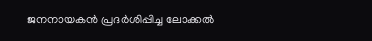ജനനായകൻ പ്രദർശിപ്പിച്ച ലോക്കൽ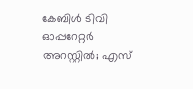കേബിൾ ടിവി ഓപ്പറേറ്റർ അറസ്റ്റിൽ; എസ്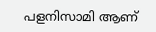പളനിസാമി ആണ്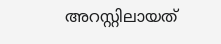അറസ്റ്റിലായത്